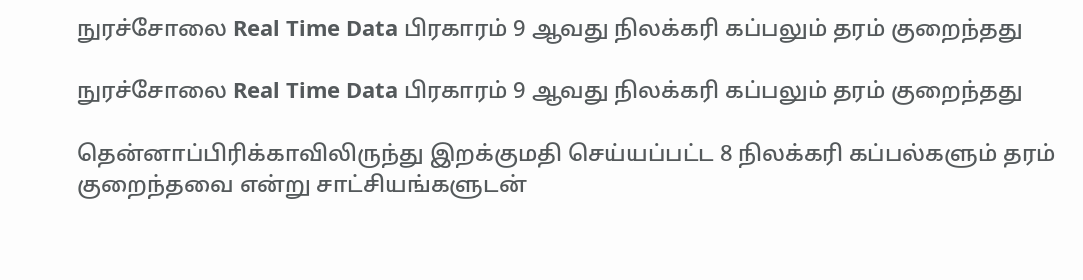நுரச்சோலை Real Time Data பிரகாரம் 9 ஆவது நிலக்கரி கப்பலும் தரம் குறைந்தது

நுரச்சோலை Real Time Data பிரகாரம் 9 ஆவது நிலக்கரி கப்பலும் தரம் குறைந்தது

தென்னாப்பிரிக்காவிலிருந்து இறக்குமதி செய்யப்பட்ட 8 நிலக்கரி கப்பல்களும் தரம் குறைந்தவை என்று சாட்சியங்களுடன்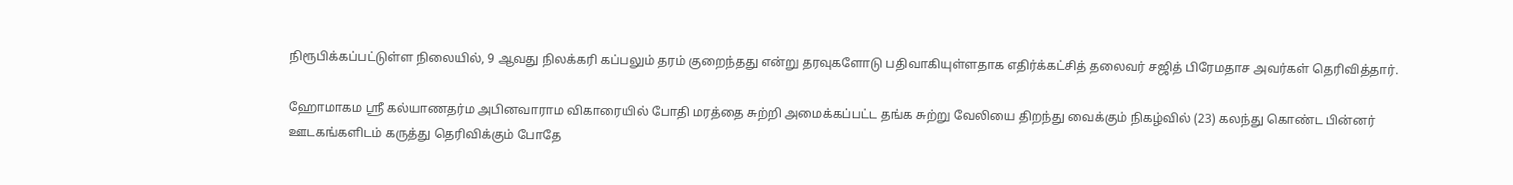நிரூபிக்கப்பட்டுள்ள நிலையில், 9 ஆவது நிலக்கரி கப்பலும் தரம் குறைந்தது என்று தரவுகளோடு பதிவாகியுள்ளதாக எதிர்க்கட்சித் தலைவர் சஜித் பிரேமதாச அவர்கள் தெரிவித்தார்.

ஹோமாகம ஸ்ரீ கல்யாணதர்ம அபினவாராம விகாரையில் போதி மரத்தை சுற்றி அமைக்கப்பட்ட தங்க சுற்று வேலியை திறந்து வைக்கும் நிகழ்வில் (23) கலந்து கொண்ட பின்னர் ஊடகங்களிடம் கருத்து தெரிவிக்கும் போதே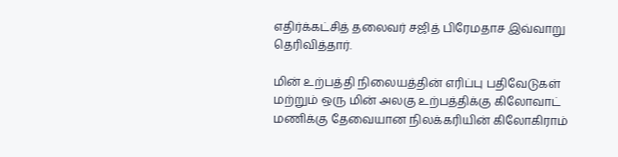எதிர்க்கட்சித் தலைவர் சஜித் பிரேமதாச இவ்வாறு தெரிவித்தார்.

மின் உற்பத்தி நிலையத்தின் எரிப்பு பதிவேடுகள் மற்றும் ஒரு மின் அலகு உற்பத்திக்கு கிலோவாட் மணிக்கு தேவையான நிலக்கரியின் கிலோகிராம்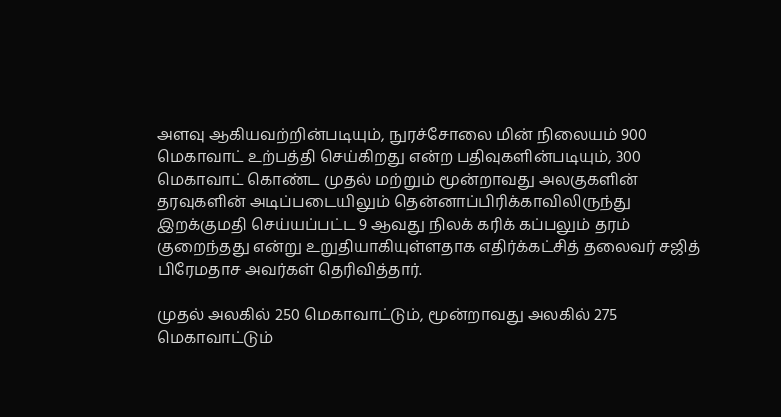அளவு ஆகியவற்றின்படியும், நுரச்சோலை மின் நிலையம் 900 மெகாவாட் உற்பத்தி செய்கிறது என்ற பதிவுகளின்படியும், 300 மெகாவாட் கொண்ட முதல் மற்றும் மூன்றாவது அலகுகளின் தரவுகளின் அடிப்படையிலும் தென்னாப்பிரிக்காவிலிருந்து இறக்குமதி செய்யப்பட்ட 9 ஆவது நிலக் கரிக் கப்பலும் தரம் குறைந்தது என்று உறுதியாகியுள்ளதாக எதிர்க்கட்சித் தலைவர் சஜித் பிரேமதாச அவர்கள் தெரிவித்தார்.

முதல் அலகில் 250 மெகாவாட்டும், மூன்றாவது அலகில் 275 மெகாவாட்டும்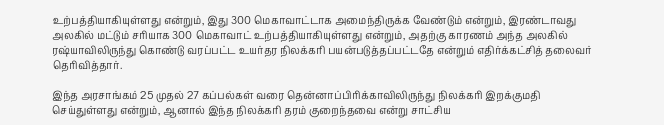உற்பத்தியாகியுள்ளது என்றும், இது 300 மெகாவாட்டாக அமைந்திருக்க வேண்டும் என்றும், இரண்டாவது அலகில் மட்டும் சரியாக 300 மெகாவாட் உற்பத்தியாகியுள்ளது என்றும், அதற்கு காரணம் அந்த அலகில் ரஷ்யாவிலிருந்து கொண்டு வரப்பட்ட உயர்தர நிலக்கரி பயன்படுத்தப்பட்டதே என்றும் எதிர்க்கட்சித் தலைவர் தெரிவித்தார்.

இந்த அரசாங்கம் 25 முதல் 27 கப்பல்கள் வரை தென்னாப்பிரிக்காவிலிருந்து நிலக்கரி இறக்குமதி செய்துள்ளது என்றும், ஆனால் இந்த நிலக்கரி தரம் குறைந்தவை என்று சாட்சிய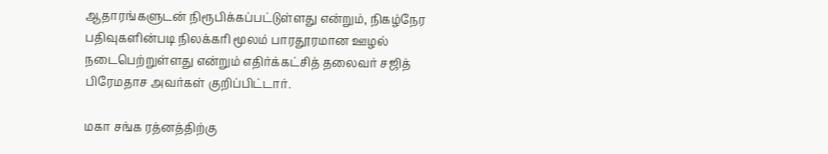ஆதாரங்களுடன் நிரூபிக்கப்பட்டுள்ளது என்றும், நிகழ்நேர பதிவுகளின்படி நிலக்கரி மூலம் பாரதூரமான ஊழல் நடைபெற்றுள்ளது என்றும் எதிர்க்கட்சித் தலைவர் சஜித் பிரேமதாச அவர்கள் குறிப்பிட்டார்.

மகா சங்க ரத்னத்திற்கு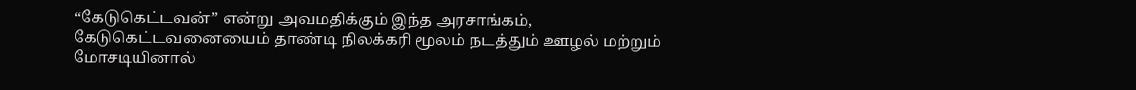“கேடுகெட்டவன்” என்று அவமதிக்கும் இந்த அரசாங்கம், கேடுகெட்டவனையைம் தாண்டி நிலக்கரி மூலம் நடத்தும் ஊழல் மற்றும் மோசடியினால்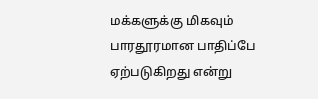மக்களுக்கு மிகவும் பாரதூரமான பாதிப்பே ஏற்படுகிறது என்று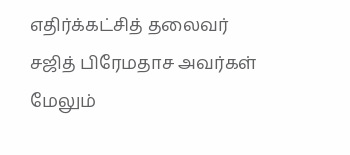எதிர்க்கட்சித் தலைவர் சஜித் பிரேமதாச அவர்கள் மேலும்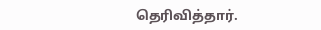தெரிவித்தார்.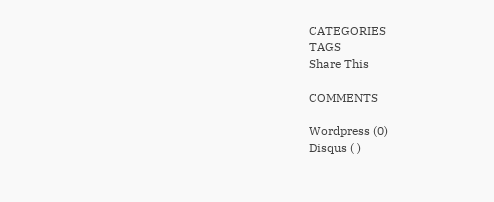CATEGORIES
TAGS
Share This

COMMENTS

Wordpress (0)
Disqus ( )